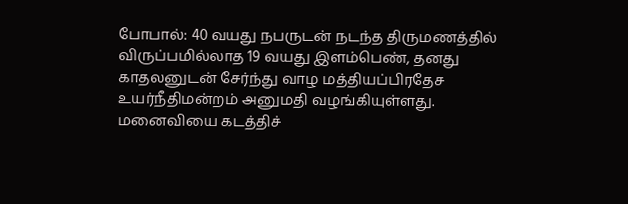போபால்: 40 வயது நபருடன் நடந்த திருமணத்தில் விருப்பமில்லாத 19 வயது இளம்பெண், தனது காதலனுடன் சேர்ந்து வாழ மத்தியப்பிரதேச உயர்நீதிமன்றம் அனுமதி வழங்கியுள்ளது. மனைவியை கடத்திச்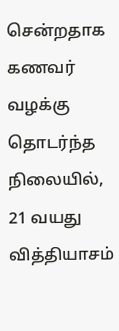சென்றதாக கணவர் வழக்கு தொடர்ந்த நிலையில், 21 வயது வித்தியாசம்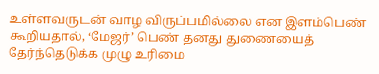உள்ளவருடன் வாழ விருப்பமில்லை என இளம்பெண் கூறியதால், ‘மேஜர்’ பெண் தனது துணையைத் தேர்ந்தெடுக்க முழு உரிமை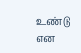உண்டு என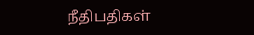நீதிபதிகள்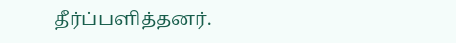தீர்ப்பளித்தனர்.